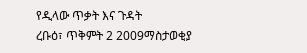የዲላው ጥቃት እና ጉዳት
ረቡዕ፣ ጥቅምት 2 2009ማስታወቂያ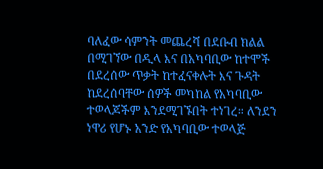ባለፈው ሳምንት መጨረሻ በደቡብ ክልል በሚገኘው በዲላ እና በአካባቢው ከተሞች በደረሰው ጥቃት ከተፈናቀሉት እና ጉዳት ከደረሰባቸው ሰዎች መካከል የአካባቢው ተወላጆችም እንደሚገኙበት ተነገረ። ለንደን ነዋሪ የሆኑ አንድ የአካባቢው ተወላጅ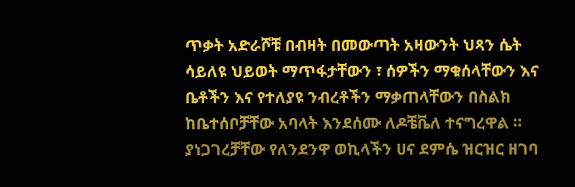ጥቃት አድራሾቹ በብዛት በመውጣት አዛውንት ህጻን ሴት ሳይለዩ ህይወት ማጥፋታቸውን ፣ ሰዎችን ማቁሰላቸውን እና ቤቶችን እና የተለያዩ ንብረቶችን ማቃጠላቸውን በስልክ ከቤተሰቦቻቸው አባላት እንደሰሙ ለዶቼቬለ ተናግረዋል ። ያነጋገረቻቸው የለንደንዋ ወኪላችን ሀና ደምሴ ዝርዝር ዘገባ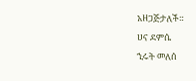አዘጋጅታለች።
ሀና ደምሴ
ኂሩት መለሰ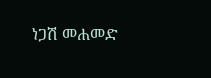ነጋሽ መሐመድ